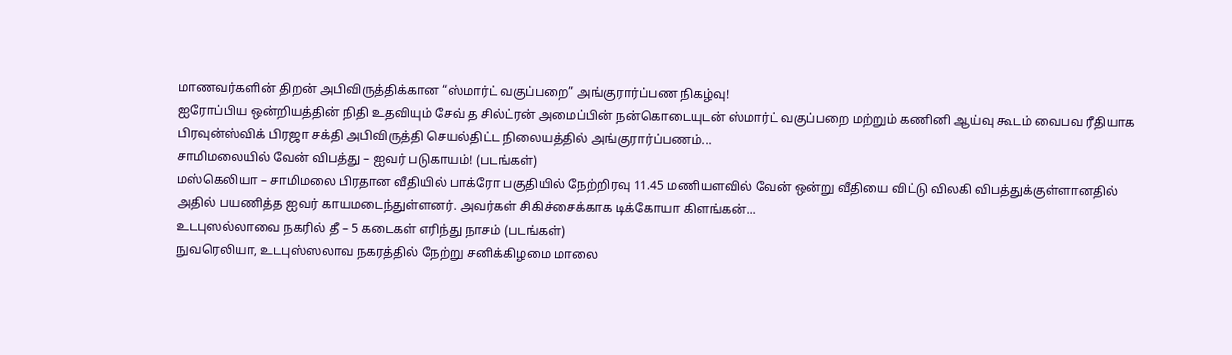மாணவர்களின் திறன் அபிவிருத்திக்கான “ஸ்மார்ட் வகுப்பறை” அங்குரார்ப்பண நிகழ்வு!
ஐரோப்பிய ஒன்றியத்தின் நிதி உதவியும் சேவ் த சில்ட்ரன் அமைப்பின் நன்கொடையுடன் ஸ்மார்ட் வகுப்பறை மற்றும் கணினி ஆய்வு கூடம் வைபவ ரீதியாக பிரவுன்ஸ்விக் பிரஜா சக்தி அபிவிருத்தி செயல்திட்ட நிலையத்தில் அங்குரார்ப்பணம்...
சாமிமலையில் வேன் விபத்து – ஐவர் படுகாயம்! (படங்கள்)
மஸ்கெலியா – சாமிமலை பிரதான வீதியில் பாக்ரோ பகுதியில் நேற்றிரவு 11.45 மணியளவில் வேன் ஒன்று வீதியை விட்டு விலகி விபத்துக்குள்ளானதில் அதில் பயணித்த ஐவர் காயமடைந்துள்ளனர். அவர்கள் சிகிச்சைக்காக டிக்கோயா கிளங்கன்...
உடபுஸல்லாவை நகரில் தீ – 5 கடைகள் எரிந்து நாசம் (படங்கள்)
நுவரெலியா, உடபுஸ்ஸலாவ நகரத்தில் நேற்று சனிக்கிழமை மாலை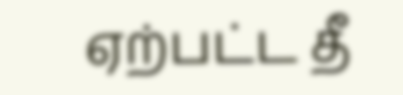ஏற்பட்ட தீ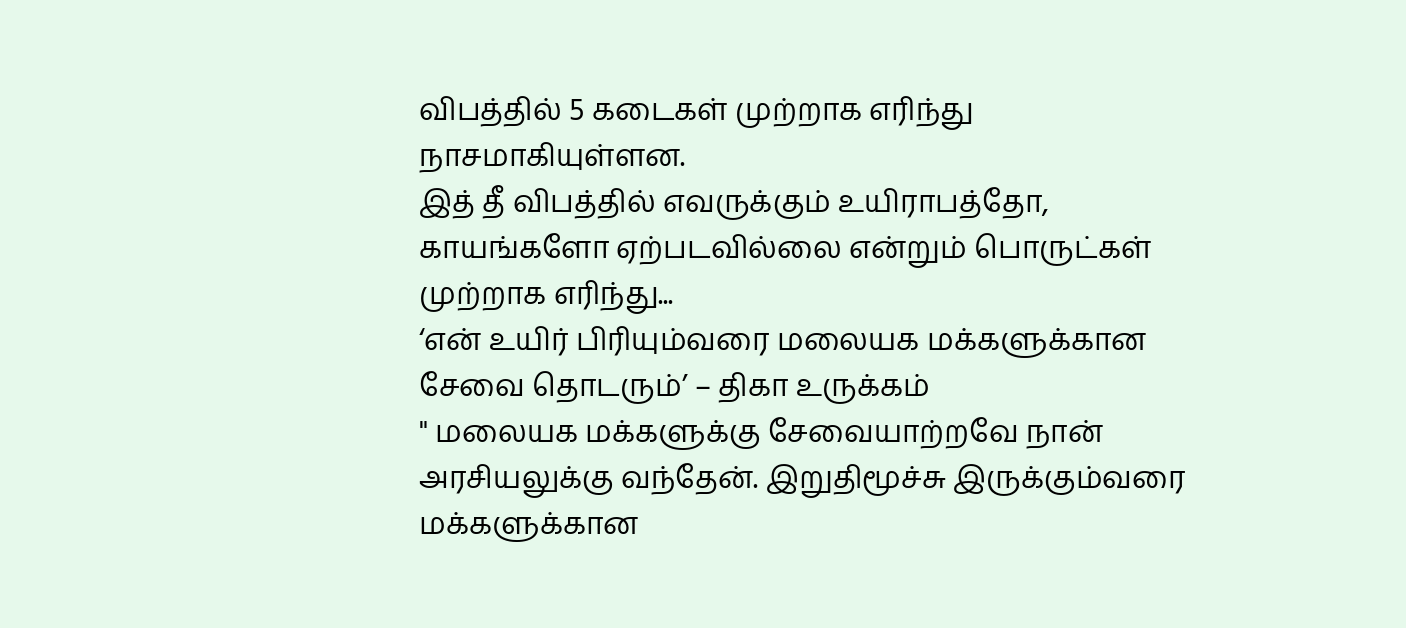விபத்தில் 5 கடைகள் முற்றாக எரிந்து நாசமாகியுள்ளன.
இத் தீ விபத்தில் எவருக்கும் உயிராபத்தோ, காயங்களோ ஏற்படவில்லை என்றும் பொருட்கள் முற்றாக எரிந்து...
‘என் உயிர் பிரியும்வரை மலையக மக்களுக்கான சேவை தொடரும்’ – திகா உருக்கம்
" மலையக மக்களுக்கு சேவையாற்றவே நான் அரசியலுக்கு வந்தேன். இறுதிமூச்சு இருக்கும்வரை மக்களுக்கான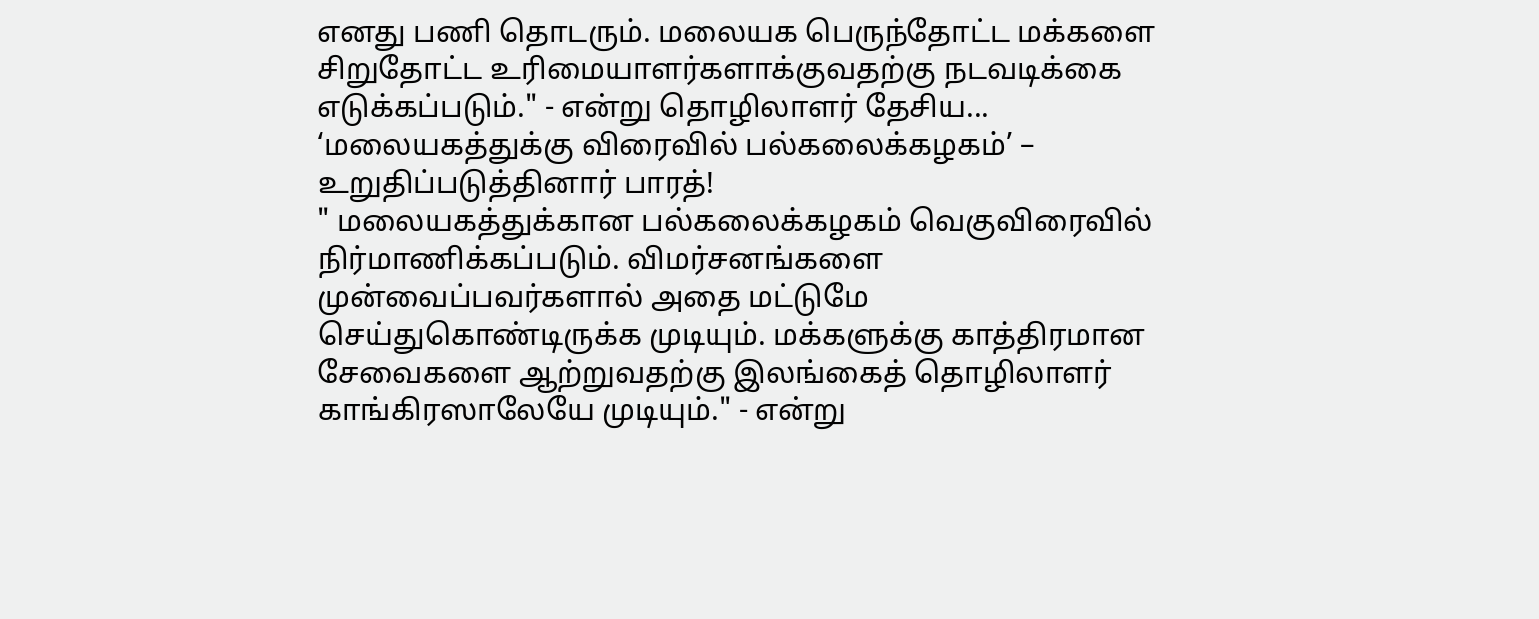எனது பணி தொடரும். மலையக பெருந்தோட்ட மக்களை சிறுதோட்ட உரிமையாளர்களாக்குவதற்கு நடவடிக்கை எடுக்கப்படும்." - என்று தொழிலாளர் தேசிய...
‘மலையகத்துக்கு விரைவில் பல்கலைக்கழகம்’ – உறுதிப்படுத்தினார் பாரத்!
" மலையகத்துக்கான பல்கலைக்கழகம் வெகுவிரைவில் நிர்மாணிக்கப்படும். விமர்சனங்களை முன்வைப்பவர்களால் அதை மட்டுமே செய்துகொண்டிருக்க முடியும். மக்களுக்கு காத்திரமான சேவைகளை ஆற்றுவதற்கு இலங்கைத் தொழிலாளர் காங்கிரஸாலேயே முடியும்." - என்று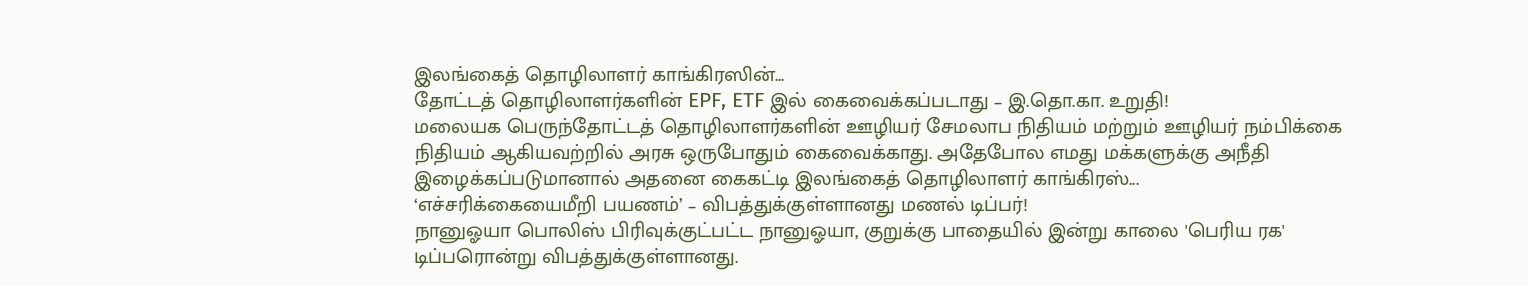இலங்கைத் தொழிலாளர் காங்கிரஸின்...
தோட்டத் தொழிலாளர்களின் EPF, ETF இல் கைவைக்கப்படாது – இ.தொ.கா. உறுதி!
மலையக பெருந்தோட்டத் தொழிலாளர்களின் ஊழியர் சேமலாப நிதியம் மற்றும் ஊழியர் நம்பிக்கை நிதியம் ஆகியவற்றில் அரசு ஒருபோதும் கைவைக்காது. அதேபோல எமது மக்களுக்கு அநீதி இழைக்கப்படுமானால் அதனை கைகட்டி இலங்கைத் தொழிலாளர் காங்கிரஸ்...
‘எச்சரிக்கையைமீறி பயணம்’ – விபத்துக்குள்ளானது மணல் டிப்பர்!
நானுஓயா பொலிஸ் பிரிவுக்குட்பட்ட நானுஓயா, குறுக்கு பாதையில் இன்று காலை 'பெரிய ரக' டிப்பரொன்று விபத்துக்குள்ளானது.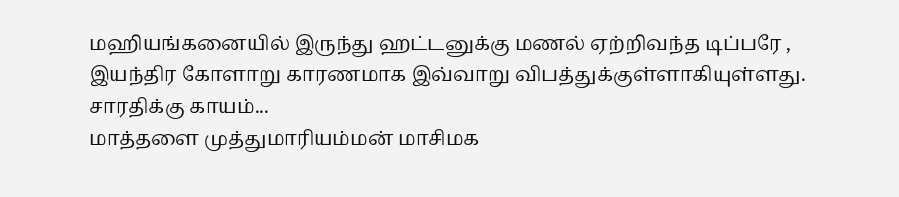மஹியங்கனையில் இருந்து ஹட்டனுக்கு மணல் ஏற்றிவந்த டிப்பரே , இயந்திர கோளாறு காரணமாக இவ்வாறு விபத்துக்குள்ளாகியுள்ளது.
சாரதிக்கு காயம்...
மாத்தளை முத்துமாரியம்மன் மாசிமக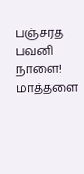பஞ்சரத பவனி நாளை!
மாத்தளை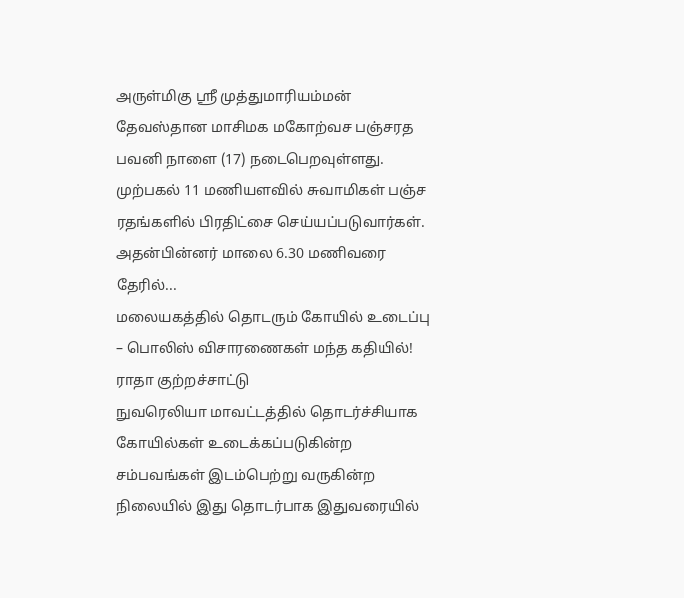அருள்மிகு ஶ்ரீ முத்துமாரியம்மன் தேவஸ்தான மாசிமக மகோற்வச பஞ்சரத பவனி நாளை (17) நடைபெறவுள்ளது.
முற்பகல் 11 மணியளவில் சுவாமிகள் பஞ்ச ரதங்களில் பிரதிட்சை செய்யப்படுவார்கள். அதன்பின்னர் மாலை 6.30 மணிவரை தேரில்...
மலையகத்தில் தொடரும் கோயில் உடைப்பு – பொலிஸ் விசாரணைகள் மந்த கதியில்! ராதா குற்றச்சாட்டு
நுவரெலியா மாவட்டத்தில் தொடர்ச்சியாக கோயில்கள் உடைக்கப்படுகின்ற சம்பவங்கள் இடம்பெற்று வருகின்ற நிலையில் இது தொடர்பாக இதுவரையில்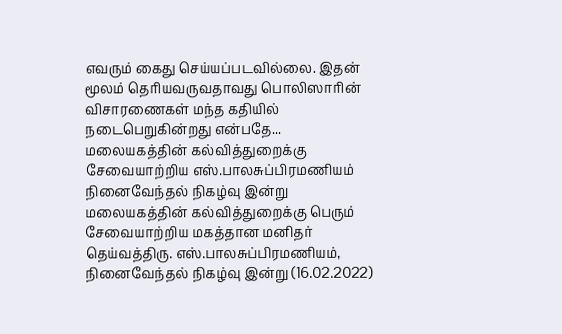எவரும் கைது செய்யப்படவில்லை. இதன் மூலம் தெரியவருவதாவது பொலிஸாரின் விசாரணைகள் மந்த கதியில் நடைபெறுகின்றது என்பதே...
மலையகத்தின் கல்வித்துறைக்கு சேவையாற்றிய எஸ்.பாலசுப்பிரமணியம் நினைவேந்தல் நிகழ்வு இன்று
மலையகத்தின் கல்வித்துறைக்கு பெரும் சேவையாற்றிய மகத்தான மனிதர் தெய்வத்திரு. எஸ்.பாலசுப்பிரமணியம், நினைவேந்தல் நிகழ்வு இன்று (16.02.2022)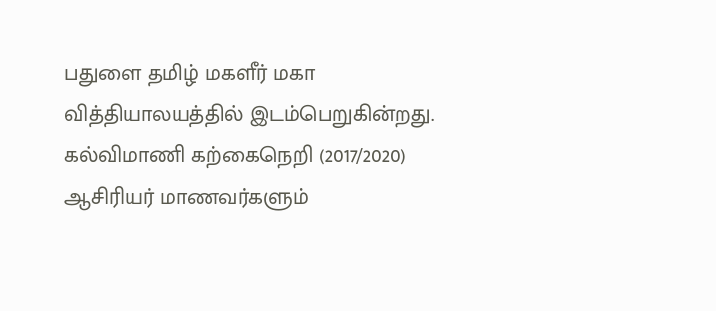பதுளை தமிழ் மகளீர் மகா வித்தியாலயத்தில் இடம்பெறுகின்றது.
கல்விமாணி கற்கைநெறி (2017/2020) ஆசிரியர் மாணவர்களும்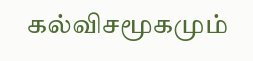கல்விசமூகமும்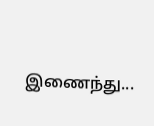இணைந்து...